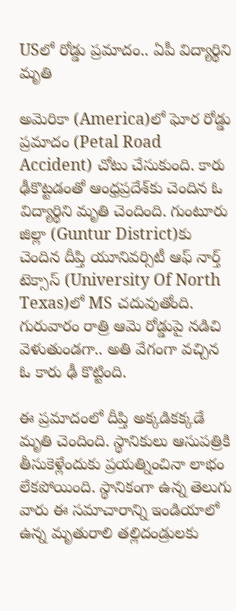USలో రోడ్డు ప్రమాదం.. ఏపీ విద్యార్థిని మృతి

అమెరికా (America)లో ఘోర రోడ్డు ప్రమాదం (Petal Road Accident) చోటు చేసుకుంది. కారు ఢీకొట్టడంతో ఆంధ్రప్రదేశ్‌కు చెందిన ఓ విద్యార్థిని మృతి చెందింది. గుంటూరు జిల్లా (Guntur District)కు చెందిన దీప్తి యూనివర్సిటీ ఆఫ్ నార్త్ టెక్సాస్ (University Of North Texas)లో MS చదువుతోంది. గురువారం రాత్రి ఆమె రోడ్డుపై నడిచి వెళుతుండగా.. అతి వేగంగా వచ్చిన ఓ కారు ఢీ కొట్టింది.

ఈ ప్రమాదంలో దీప్తి అక్కడికక్కడే మృతి చెందింది. స్థానికులు ఆసుపత్రికి తీసుకెళ్లేందుకు ప్రయత్నించినా లాభం లేకపోయింది. స్థానికంగా ఉన్న తెలుగు వారు ఈ సమాచారాన్ని ఇండియాలో ఉన్న మృతురాలి తల్లిదండ్రులకు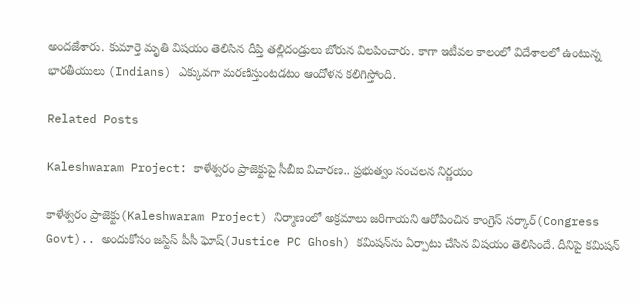అందజేశారు. కుమార్తె మృతి విషయం తెలిసిన దీప్తి తల్లిదండ్రులు బోరున విలపించారు. కాగా ఇటీవల కాలంలో విదేశాలలో ఉంటున్న భారతీయులు (Indians) ఎక్కువగా మరణిస్తుంటడటం ఆందోళన కలిగిస్తోంది.

Related Posts

Kaleshwaram Project: కాళేశ్వరం ప్రాజెక్టుపై సీబీఐ విచారణ.. ప్రభుత్వం సంచలన నిర్ణయం

కాళేశ్వరం ప్రాజెక్టు(Kaleshwaram Project) నిర్మాణంలో అక్రమాలు జరిగాయని ఆరోపించిన కాంగ్రెస్ సర్కార్(Congress Govt).. అందుకోసం జస్టిస్ పీసీ ఘోష్(Justice PC Ghosh) కమిషన్‌ను ఏర్పాటు చేసిన విషయం తెలిసిందే. దీనిపై కమిషన్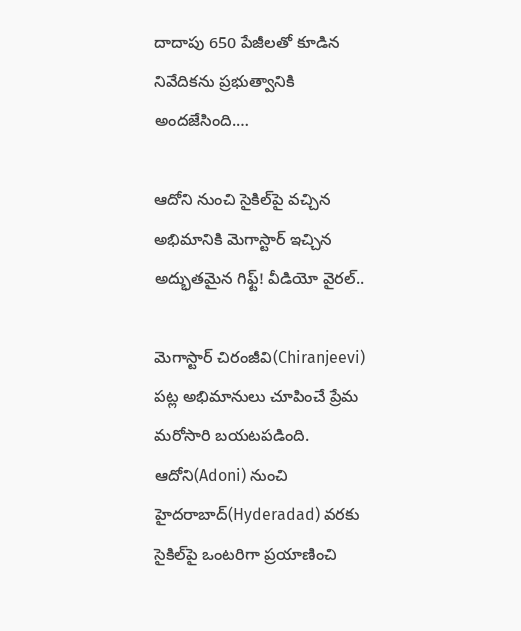దాదాపు 650 పేజీలతో కూడిన నివేదికను ప్రభుత్వానికి అందజేసింది.…

ఆదోని నుంచి సైకిల్‌పై వచ్చిన అభిమానికి మెగాస్టార్ ఇచ్చిన అద్భుతమైన గిఫ్ట్! వీడియో వైరల్..

మెగాస్టార్ చిరంజీవి(Chiranjeevi) పట్ల అభిమానులు చూపించే ప్రేమ మరోసారి బయటపడింది. ఆదోని(Adoni) నుంచి హైదరాబాద్(Hyderadad) వరకు సైకిల్‌పై ఒంటరిగా ప్రయాణించి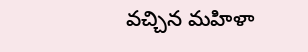వచ్చిన మహిళా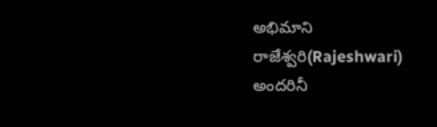అభిమాని రాజేశ్వరి(Rajeshwari) అందరినీ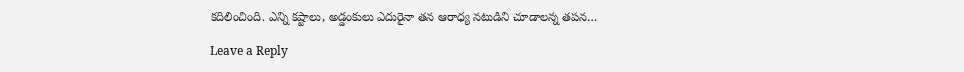కదిలించింది. ఎన్ని కష్టాలు, అడ్డంకులు ఎదురైనా తన ఆరాధ్య నటుడిని చూడాలన్న తపన…

Leave a Reply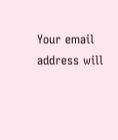Your email address will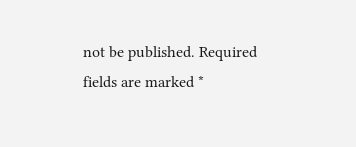not be published. Required fields are marked *